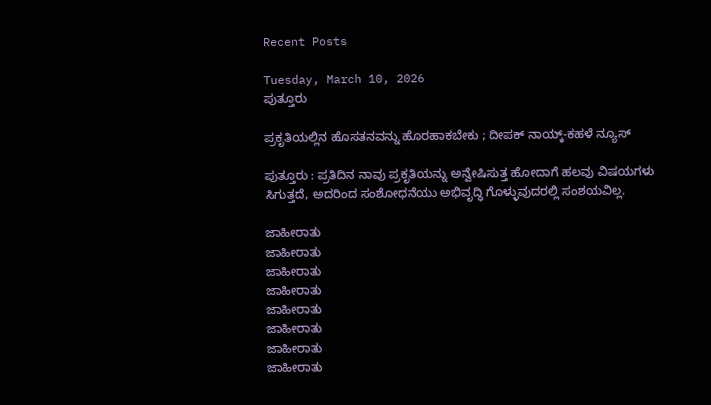Recent Posts

Tuesday, March 10, 2026
ಪುತ್ತೂರು

ಪ್ರಕೃತಿಯಲ್ಲಿನ ಹೊಸತನವನ್ನು ಹೊರಹಾಕಬೇಕು ; ದೀಪಕ್ ನಾಯ್ಕ್-ಕಹಳೆ ನ್ಯೂಸ್

ಪುತ್ತೂರು : ಪ್ರತಿದಿನ ನಾವು ಪ್ರಕೃತಿಯನ್ನು ಅನ್ವೇಷಿಸುತ್ತ ಹೋದಾಗೆ ಹಲವು ವಿಷಯಗಳು ಸಿಗುತ್ತದೆ, ಅದರಿಂದ ಸಂಶೋಧನೆಯು ಅಭಿವೃದ್ಧಿ ಗೊಳ್ಳುವುದರಲ್ಲಿ ಸಂಶಯವಿಲ್ಲ.

ಜಾಹೀರಾತು
ಜಾಹೀರಾತು
ಜಾಹೀರಾತು
ಜಾಹೀರಾತು
ಜಾಹೀರಾತು
ಜಾಹೀರಾತು
ಜಾಹೀರಾತು
ಜಾಹೀರಾತು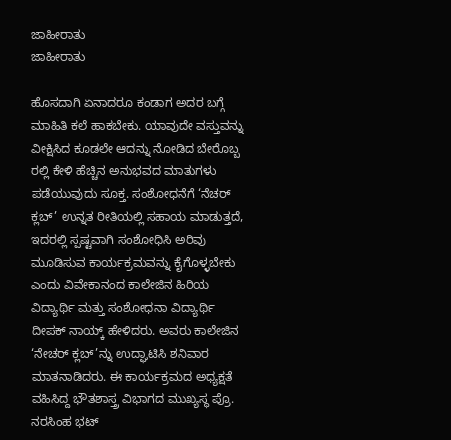ಜಾಹೀರಾತು
ಜಾಹೀರಾತು

ಹೊಸದಾಗಿ ಏನಾದರೂ ಕಂಡಾಗ ಅದರ ಬಗ್ಗೆ ಮಾಹಿತಿ ಕಲೆ ಹಾಕಬೇಕು. ಯಾವುದೇ ವಸ್ತುವನ್ನು ವೀಕ್ಷಿಸಿದ ಕೂಡಲೇ ಆದನ್ನು ನೋಡಿದ ಬೇರೊಬ್ಬ ರಲ್ಲಿ ಕೇಳಿ ಹೆಚ್ಚಿನ ಅನುಭವದ ಮಾತುಗಳು ಪಡೆಯುವುದು ಸೂಕ್ತ. ಸಂಶೋಧನೆಗೆ ‘ನೆಚರ್ ಕ್ಲಬ್’ ಉನ್ನತ ರೀತಿಯಲ್ಲಿ ಸಹಾಯ ಮಾಡುತ್ತದೆ, ಇದರಲ್ಲಿ ಸ್ಪಷ್ಟವಾಗಿ ಸಂಶೋಧಿಸಿ ಅರಿವು ಮೂಡಿಸುವ ಕಾರ್ಯಕ್ರಮವನ್ನು ಕೈಗೊಳ್ಳಬೇಕು ಎಂದು ವಿವೇಕಾನಂದ ಕಾಲೇಜಿನ ಹಿರಿಯ ವಿದ್ಯಾರ್ಥಿ ಮತ್ತು ಸಂಶೋಧನಾ ವಿದ್ಯಾರ್ಥಿ ದೀಪಕ್ ನಾಯ್ಕ್ ಹೇಳಿದರು. ಅವರು ಕಾಲೇಜಿನ ‘ನೇಚರ್ ಕ್ಲಬ್’ನ್ನು ಉದ್ಘಾಟಿಸಿ ಶನಿವಾರ ಮಾತನಾಡಿದರು. ಈ ಕಾರ್ಯಕ್ರಮದ ಅಧ್ಯಕ್ಷತೆ ವಹಿಸಿದ್ದ ಭೌತಶಾಸ್ತ್ರ ವಿಭಾಗದ ಮುಖ್ಯಸ್ಥ ಪ್ರೊ.  ನರಸಿಂಹ ಭಟ್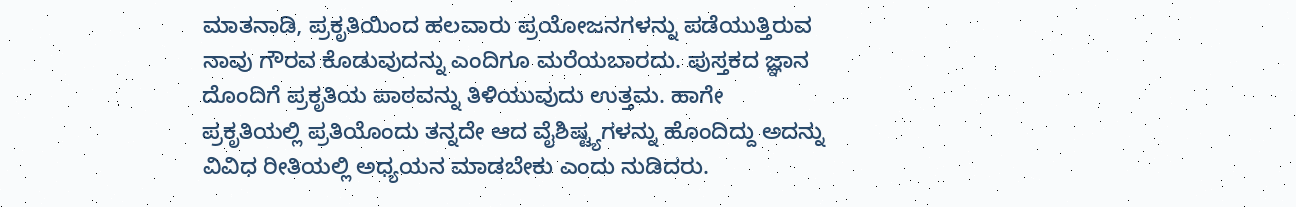ಮಾತನಾಡಿ, ಪ್ರಕೃತಿಯಿಂದ ಹಲವಾರು ಪ್ರಯೋಜನಗಳನ್ನು ಪಡೆಯುತ್ತಿರುವ ನಾವು ಗೌರವ ಕೊಡುವುದನ್ನು ಎಂದಿಗೂ ಮರೆಯಬಾರದು. ಪುಸ್ತಕದ ಜ್ಞಾನ ದೊಂದಿಗೆ ಪ್ರಕೃತಿಯ ಪಾಠವನ್ನು ತಿಳಿಯುವುದು ಉತ್ತಮ. ಹಾಗೇ ಪ್ರಕೃತಿಯಲ್ಲಿ ಪ್ರತಿಯೊಂದು ತನ್ನದೇ ಆದ ವೈಶಿಷ್ಟ್ಯಗಳನ್ನು ಹೊಂದಿದ್ದು ಅದನ್ನು ವಿವಿಧ ರೀತಿಯಲ್ಲಿ ಅಧ್ಯಯನ ಮಾಡಬೇಕು ಎಂದು ನುಡಿದರು.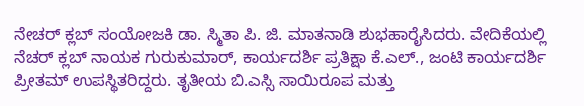ನೇಚರ್ ಕ್ಲಬ್ ಸಂಯೋಜಕಿ ಡಾ. ಸ್ಮಿತಾ ಪಿ. ಜಿ. ಮಾತನಾಡಿ ಶುಭಹಾರೈಸಿದರು. ವೇದಿಕೆಯಲ್ಲಿ ನೆಚರ್ ಕ್ಲಬ್ ನಾಯಕ ಗುರುಕುಮಾರ್, ಕಾರ್ಯದರ್ಶಿ ಪ್ರತಿಕ್ಷಾ ಕೆ.ಎಲ್., ಜಂಟಿ ಕಾರ್ಯದರ್ಶಿ ಪ್ರೀತಮ್ ಉಪಸ್ಥಿತರಿದ್ದರು. ತೃತೀಯ ಬಿ.ಎಸ್ಸಿ ಸಾಯಿರೂಪ ಮತ್ತು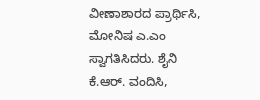ವೀಣಾಶಾರದ ಪ್ರಾರ್ಥಿಸಿ, ಮೋನಿಷ ಎ.ಎಂ ಸ್ವಾಗತಿಸಿದರು. ಶೈನಿ ಕೆ.ಆರ್. ವಂದಿಸಿ,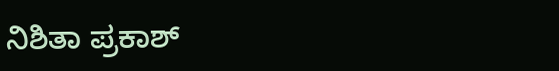ನಿಶಿತಾ ಪ್ರಕಾಶ್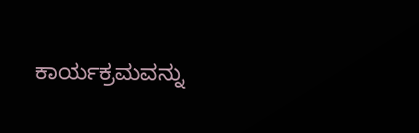ಕಾರ್ಯಕ್ರಮವನ್ನು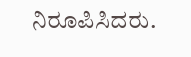ನಿರೂಪಿಸಿದರು.